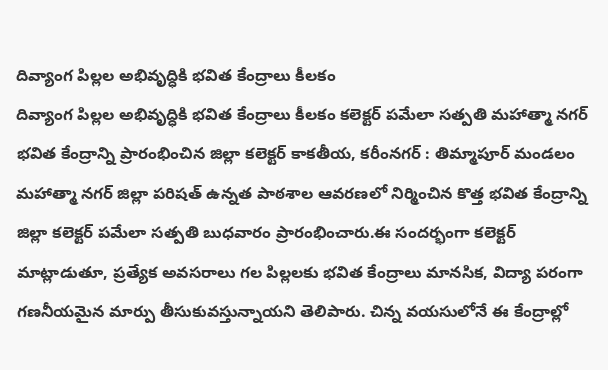దివ్యాంగ పిల్లల అభివృద్ధికి భవిత కేంద్రాలు కీలకం
దివ్యాంగ పిల్లల అభివృద్ధికి భవిత కేంద్రాలు కీలకం కలెక్టర్ పమేలా సత్పతి మహాత్మా నగర్ భవిత కేంద్రాన్ని ప్రారంభించిన జిల్లా కలెక్టర్ కాకతీయ, కరీంనగర్ : తిమ్మాపూర్ మండలం మహాత్మా నగర్ జిల్లా పరిషత్ ఉన్నత పాఠశాల ఆవరణలో నిర్మించిన కొత్త భవిత కేంద్రాన్ని జిల్లా కలెక్టర్ పమేలా సత్పతి బుధవారం ప్రారంభించారు.ఈ సందర్భంగా కలెక్టర్ మాట్లాడుతూ, ప్రత్యేక అవసరాలు గల పిల్లలకు భవిత కేంద్రాలు మానసిక, విద్యా పరంగా గణనీయమైన మార్పు తీసుకువస్తున్నాయని తెలిపారు. చిన్న వయసులోనే ఈ కేంద్రాల్లో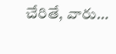చేరితే, వారు...